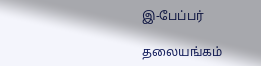இ-பேப்பர்

தலையங்கம்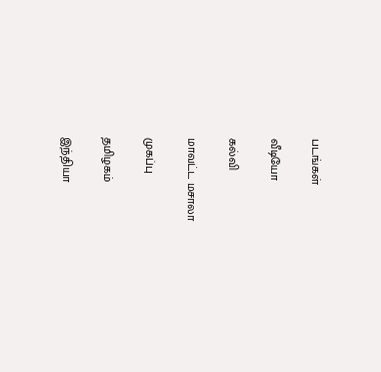படங்கள்

வீடியோ

கல்வி

மாவட்ட மசாலா

முகப்பு

தமிழகம்

இந்தியா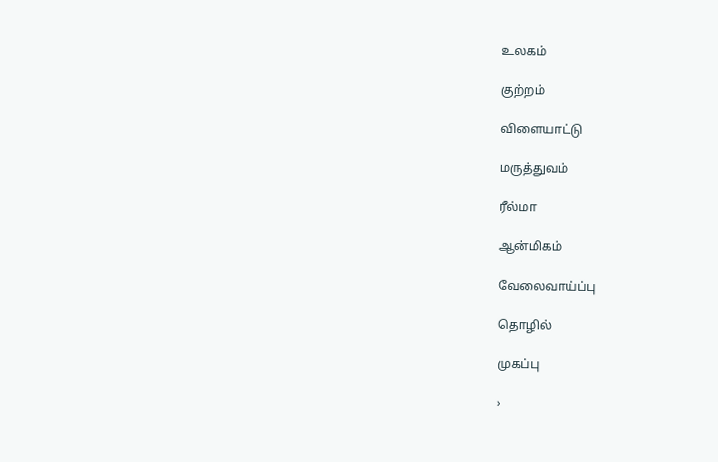உலகம்

குற்றம்

விளையாட்டு

மருத்துவம்

ரீல்மா

ஆன்மிகம்

வேலைவாய்ப்பு

தொழில்

முகப்பு

›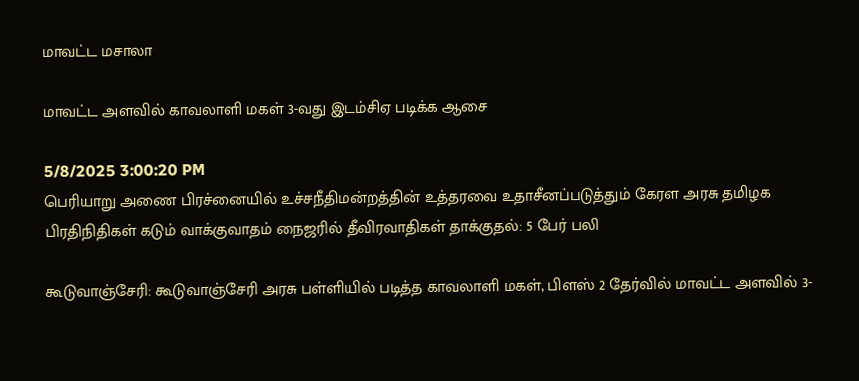மாவட்ட மசாலா

மாவட்ட அளவில் காவலாளி மகள் 3-வது இடம்சிஏ படிக்க ஆசை

5/8/2025 3:00:20 PM
பெரியாறு அணை பிரச்னையில் உச்சநீதிமன்றத்தின் உத்தரவை உதாசீனப்படுத்தும் கேரள அரசு தமிழக பிரதிநிதிகள் கடும் வாக்குவாதம் நைஜரில் தீவிரவாதிகள் தாக்குதல்: 5 பேர் பலி

கூடுவாஞ்சேரி: கூடுவாஞ்சேரி அரசு பள்ளியில் படித்த காவலாளி மகள், பிளஸ் 2 தேர்வில் மாவட்ட அளவில் 3-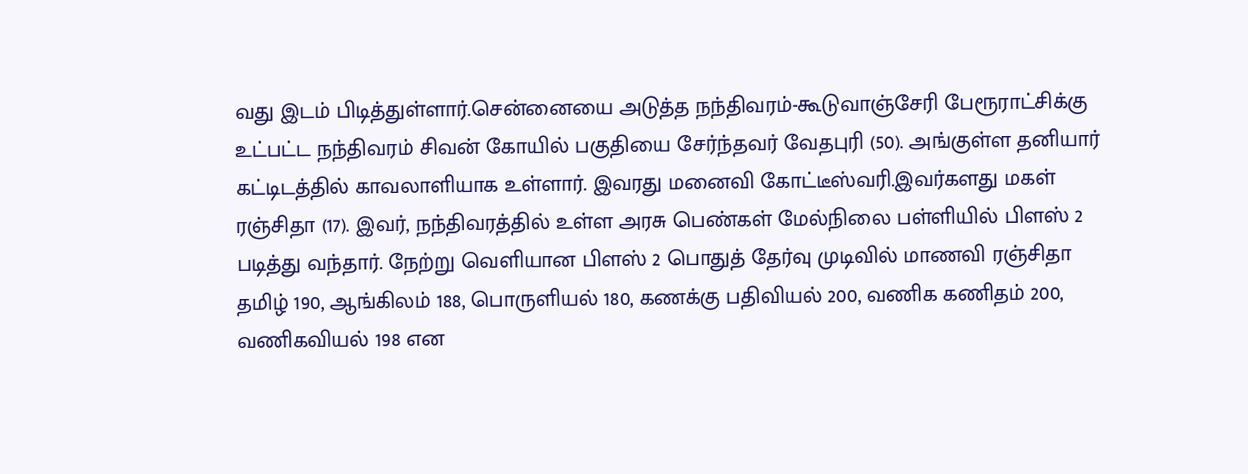வது இடம் பிடித்துள்ளார்.சென்னையை அடுத்த நந்திவரம்-கூடுவாஞ்சேரி பேரூராட்சிக்கு உட்பட்ட நந்திவரம் சிவன் கோயில் பகுதியை சேர்ந்தவர் வேதபுரி (50). அங்குள்ள தனியார் கட்டிடத்தில் காவலாளியாக உள்ளார். இவரது மனைவி கோட்டீஸ்வரி.இவர்களது மகள் ரஞ்சிதா (17). இவர், நந்திவரத்தில் உள்ள அரசு பெண்கள் மேல்நிலை பள்ளியில் பிளஸ் 2  படித்து வந்தார். நேற்று வெளியான பிளஸ் 2 பொதுத் தேர்வு முடிவில் மாணவி ரஞ்சிதா தமிழ் 190, ஆங்கிலம் 188, பொருளியல் 180, கணக்கு பதிவியல் 200, வணிக கணிதம் 200, வணிகவியல் 198 என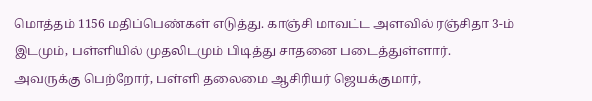மொத்தம் 1156 மதிப்பெண்கள் எடுத்து. காஞ்சி மாவட்ட அளவில் ரஞ்சிதா 3-ம் இடமும், பள்ளியில் முதலிடமும் பிடித்து சாதனை படைத்துள்ளார். அவருக்கு பெற்றோர், பள்ளி தலைமை ஆசிரியர் ஜெயக்குமார்,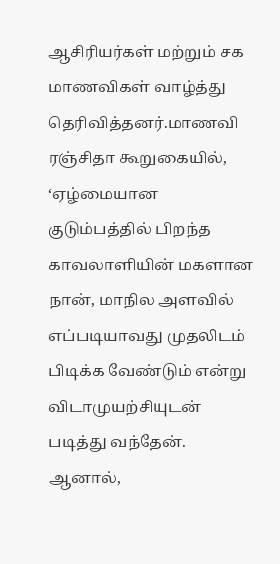ஆசிரியர்கள் மற்றும் சக மாணவிகள் வாழ்த்து தெரிவித்தனர்.மாணவி ரஞ்சிதா கூறுகையில், ‘ஏழ்மையான குடும்பத்தில் பிறந்த காவலாளியின் மகளான நான், மாநில அளவில் எப்படியாவது முதலிடம் பிடிக்க வேண்டும் என்று விடாமுயற்சியுடன் படித்து வந்தேன். ஆனால்,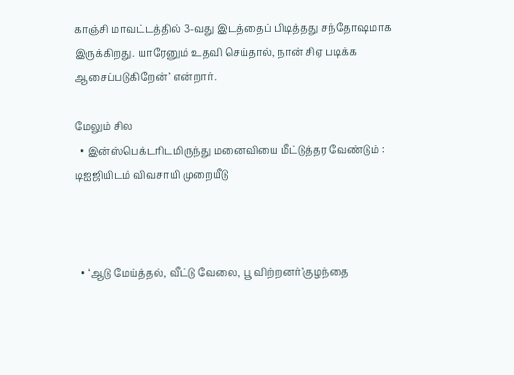காஞ்சி மாவட்டத்தில் 3-வது இடத்தைப் பிடித்தது சந்தோஷமாக இருக்கிறது. யாரேனும் உதவி செய்தால், நான் சிஏ படிக்க ஆசைப்படுகிறேன்’ என்றார்.

மேலும் சில
  • இன்ஸ்பெக்டரிடமிருந்து மனைவியை மீட்டுத்தர வேண்டும் : டிஐஜியிடம் விவசாயி முறையீடு



  • ‘ஆடு மேய்த்தல், வீட்டு வேலை, பூ விற்றனர்’குழந்தை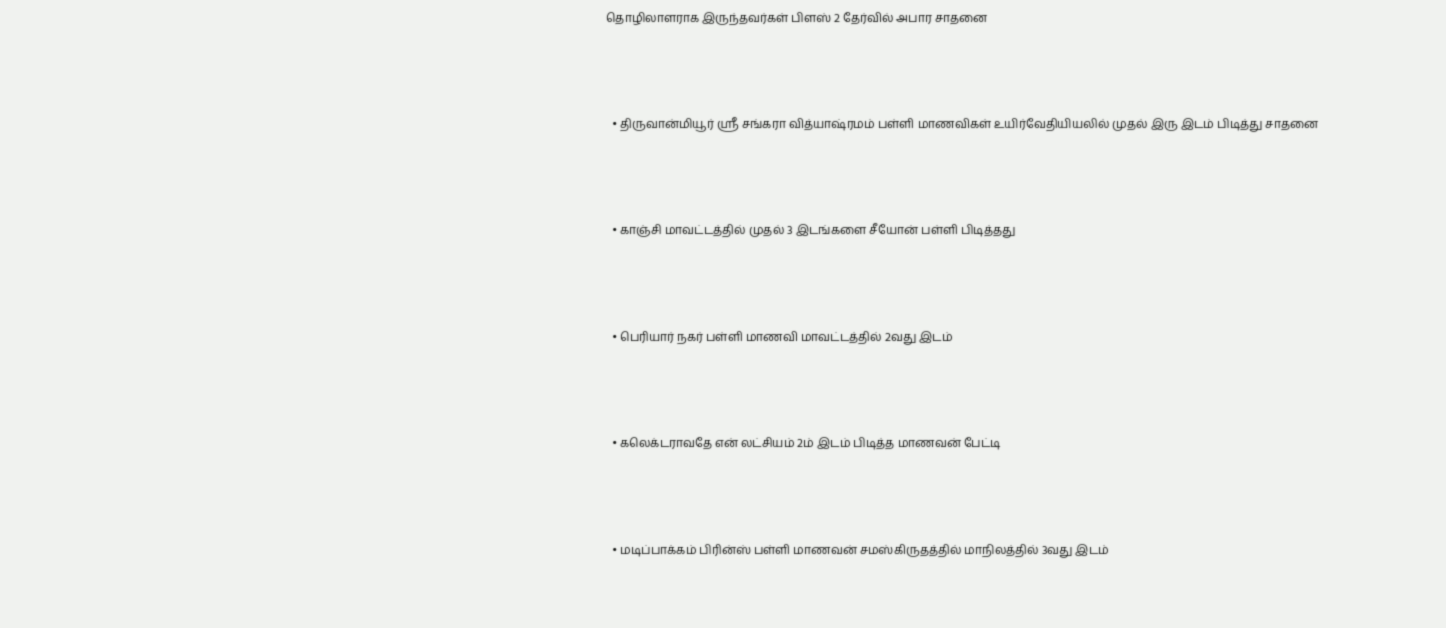தொழிலாளராக இருந்தவர்கள் பிளஸ் 2 தேர்வில் அபார சாதனை



  • திருவான்மியூர் ஸ்ரீ சங்கரா வித்யாஷ்ரமம் பள்ளி மாணவிகள் உயிர்வேதியியலில் முதல் இரு இடம் பிடித்து சாதனை



  • காஞ்சி மாவட்டத்தில் முதல் 3 இடங்களை சீயோன் பள்ளி பிடித்தது



  • பெரியார் நகர் பள்ளி மாணவி மாவட்டத்தில் 2வது இடம்



  • கலெக்டராவதே என் லட்சியம் 2ம் இடம் பிடித்த மாணவன் பேட்டி



  • மடிப்பாக்கம் பிரின்ஸ் பள்ளி மாணவன் சமஸ்கிருதத்தில் மாநிலத்தில் 3வது இடம்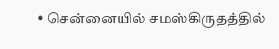• சென்னையில் சமஸ்கிருதத்தில்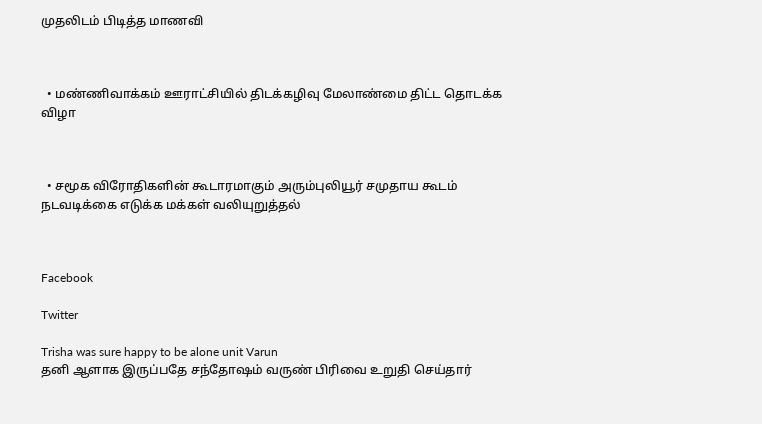முதலிடம் பிடித்த மாணவி



  • மண்ணிவாக்கம் ஊராட்சியில் திடக்கழிவு மேலாண்மை திட்ட தொடக்க விழா



  • சமூக விரோதிகளின் கூடாரமாகும் அரும்புலியூர் சமுதாய கூடம் நடவடிக்கை எடுக்க மக்கள் வலியுறுத்தல்



Facebook

Twitter

Trisha was sure happy to be alone unit Varun
தனி ஆளாக இருப்பதே சந்தோஷம் வருண் பிரிவை உறுதி செய்தார்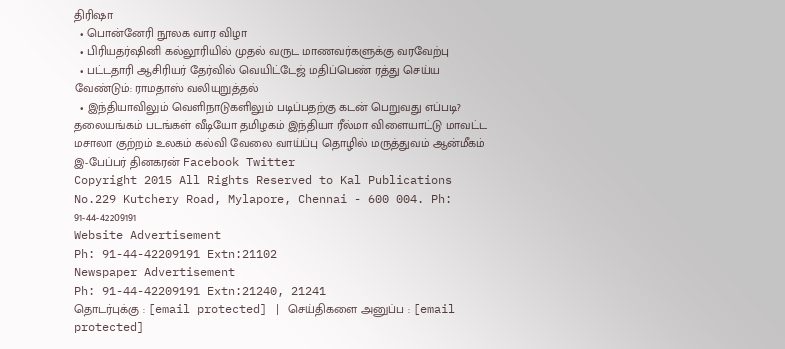திரிஷா
  • பொன்னேரி நூலக வார விழா
  • பிரியதர்ஷினி கல்லூரியில் முதல் வருட மாணவர்களுக்கு வரவேற்பு
  • பட்டதாரி ஆசிரியர் தேர்வில் வெயிட்டேஜ் மதிப்பெண் ரத்து செய்ய வேண்டும்: ராமதாஸ் வலியுறுத்தல்
  • இந்தியாவிலும் வெளிநாடுகளிலும் படிப்பதற்கு கடன் பெறுவது எப்படி?
தலையங்கம் படங்கள் வீடியோ தமிழகம் இந்தியா ரீல்மா விளையாட்டு மாவட்ட மசாலா குற்றம் உலகம் கல்வி வேலை வாய்ப்பு தொழில் மருத்துவம் ஆன்மீகம் இ-பேப்பர் தினகரன் Facebook Twitter
Copyright 2015 All Rights Reserved to Kal Publications
No.229 Kutchery Road, Mylapore, Chennai - 600 004. Ph: 91-44-42209191
Website Advertisement
Ph: 91-44-42209191 Extn:21102
Newspaper Advertisement
Ph: 91-44-42209191 Extn:21240, 21241
தொடர்புக்கு : [email protected] | செய்திகளை அனுப்ப : [email protected]